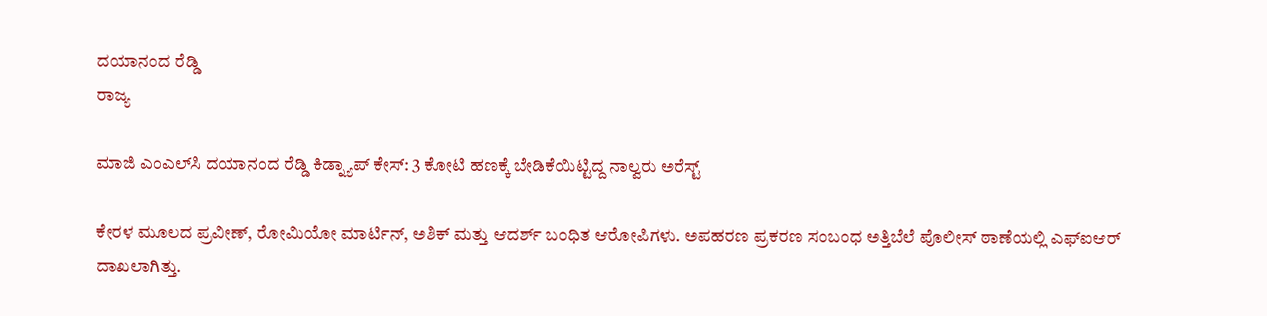ದಯಾನಂದ ರೆಡ್ಡಿ
ರಾಜ್ಯ

ಮಾಜಿ ಎಂಎಲ್‌ಸಿ ದಯಾನಂದ ರೆಡ್ಡಿ ಕಿಡ್ನ್ಯಾಪ್‌ ಕೇಸ್: 3 ಕೋಟಿ ಹಣಕ್ಕೆ ಬೇಡಿಕೆಯಿಟ್ಟಿದ್ದ ನಾಲ್ವರು ಅರೆಸ್ಟ್

ಕೇರಳ ಮೂಲದ ಪ್ರವೀಣ್, ರೋಮಿಯೋ ಮಾರ್ಟಿನ್, ಅಶಿಕ್ ಮತ್ತು ಆದರ್ಶ್ ಬಂಧಿತ ಆರೋಪಿಗಳು. ಅಪಹರಣ ಪ್ರಕರಣ ಸಂಬಂಧ ಅತ್ತಿಬೆಲೆ ಪೊಲೀಸ್ ಠಾಣೆಯಲ್ಲಿ ಎಫ್‌ಐಆರ್ ದಾಖಲಾಗಿತ್ತು.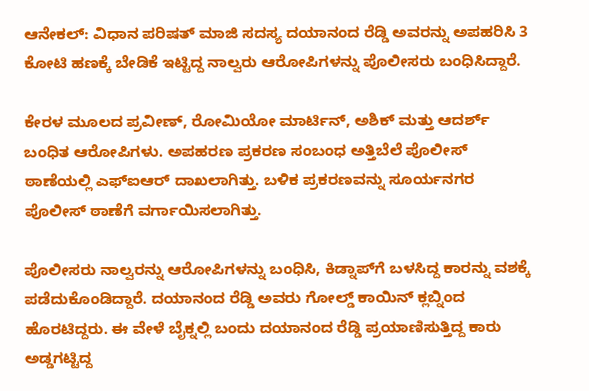ಆನೇಕಲ್: ವಿಧಾನ ಪರಿಷತ್ ಮಾಜಿ ಸದಸ್ಯ ದಯಾನಂದ ರೆಡ್ಡಿ ಅವರನ್ನು ಅಪಹರಿಸಿ 3 ಕೋಟಿ ಹಣಕ್ಕೆ ಬೇಡಿಕೆ ಇಟ್ಟಿದ್ದ ನಾಲ್ವರು ಆರೋಪಿಗಳನ್ನು ಪೊಲೀಸರು ಬಂಧಿಸಿದ್ದಾರೆ.

ಕೇರಳ ಮೂಲದ ಪ್ರವೀಣ್, ರೋಮಿಯೋ ಮಾರ್ಟಿನ್, ಅಶಿಕ್ ಮತ್ತು ಆದರ್ಶ್ ಬಂಧಿತ ಆರೋಪಿಗಳು. ಅಪಹರಣ ಪ್ರಕರಣ ಸಂಬಂಧ ಅತ್ತಿಬೆಲೆ ಪೊಲೀಸ್ ಠಾಣೆಯಲ್ಲಿ ಎಫ್‌ಐಆರ್ ದಾಖಲಾಗಿತ್ತು. ಬಳಿಕ ಪ್ರಕರಣವನ್ನು ಸೂರ್ಯನಗರ ಪೊಲೀಸ್ ಠಾಣೆಗೆ ವರ್ಗಾಯಿಸಲಾಗಿತ್ತು.

ಪೊಲೀಸರು ನಾಲ್ವರನ್ನು ಆರೋಪಿಗಳನ್ನು ಬಂಧಿಸಿ, ಕಿಡ್ನಾಪ್‌ಗೆ ಬಳಸಿದ್ದ ಕಾರನ್ನು ವಶಕ್ಕೆ ಪಡೆದುಕೊಂಡಿದ್ದಾರೆ. ದಯಾನಂದ ರೆಡ್ಡಿ ಅವರು ಗೋಲ್ಡ್ ಕಾಯಿನ್ ಕ್ಲಬ್ನಿಂದ ಹೊರಟಿದ್ದರು. ಈ ವೇಳೆ ಬೈಕ್ನಲ್ಲಿ ಬಂದು ದಯಾನಂದ ರೆಡ್ಡಿ ಪ್ರಯಾಣಿಸುತ್ತಿದ್ದ ಕಾರು ಅಡ್ಡಗಟ್ಟಿದ್ದ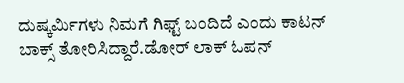ದುಷ್ಕರ್ಮಿಗಳು ನಿಮಗೆ ಗಿಫ್ಟ್ ಬಂದಿದೆ ಎಂದು ಕಾಟನ್ ಬಾಕ್ಸ್ ತೋರಿಸಿದ್ದಾರೆ.ಡೋರ್ ಲಾಕ್ ಓಪನ್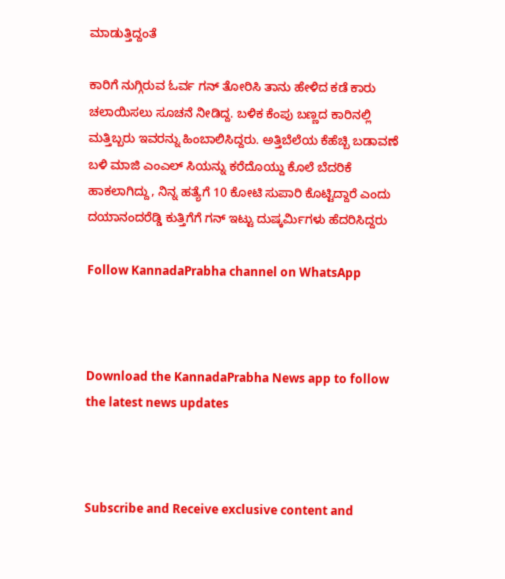ಮಾಡುತ್ತಿದ್ದಂತೆ

ಕಾರಿಗೆ ನುಗ್ಗಿರುವ ಓರ್ವ ಗನ್ ತೋರಿಸಿ ತಾನು ಹೇಳಿದ ಕಡೆ ಕಾರು ಚಲಾಯಿಸಲು ಸೂಚನೆ ನೀಡಿದ್ದ. ಬಳಿಕ ಕೆಂಪು ಬಣ್ಣದ ಕಾರಿನಲ್ಲಿ ಮತ್ತಿಬ್ಬರು ಇವರನ್ನು ಹಿಂಬಾಲಿಸಿದ್ದರು. ಅತ್ತಿಬೆಲೆಯ ಕೆಹೆಚ್ಬಿ ಬಡಾವಣೆ ಬಳಿ ಮಾಜಿ ಎಂಎಲ್ ಸಿಯನ್ನು ಕರೆದೊಯ್ದು ಕೊಲೆ ಬೆದರಿಕೆ ಹಾಕಲಾಗಿದ್ದು, ನಿನ್ನ ಹತ್ಯೆಗೆ 10 ಕೋಟಿ ಸುಪಾರಿ ಕೊಟ್ಟಿದ್ದಾರೆ ಎಂದು ದಯಾನಂದರೆಡ್ಡಿ ಕುತ್ತಿಗೆಗೆ ಗನ್ ಇಟ್ಟು ದುಷ್ಕರ್ಮಿಗಳು ಹೆದರಿಸಿದ್ದರು

Follow KannadaPrabha channel on WhatsApp



Download the KannadaPrabha News app to follow the latest news updates



Subscribe and Receive exclusive content and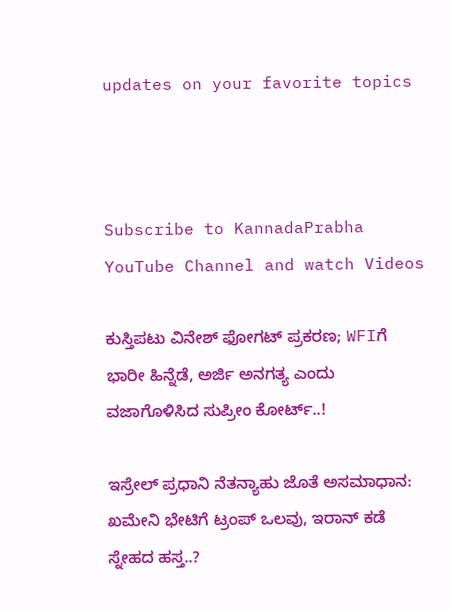updates on your favorite topics



Subscribe to KannadaPrabha YouTube Channel and watch Videos

ಕುಸ್ತಿಪಟು ವಿನೇಶ್ ಫೋಗಟ್ ಪ್ರಕರಣ; WFIಗೆ ಭಾರೀ ಹಿನ್ನೆಡೆ, ಅರ್ಜಿ ಅನಗತ್ಯ ಎಂದು ವಜಾಗೊಳಿಸಿದ ಸುಪ್ರೀಂ ಕೋರ್ಟ್..!

ಇಸ್ರೇಲ್ ಪ್ರಧಾನಿ ನೆತನ್ಯಾಹು ಜೊತೆ ಅಸಮಾಧಾನ: ಖಮೇನಿ ಭೇಟಿಗೆ ಟ್ರಂಪ್ ಒಲವು, ಇರಾನ್ ಕಡೆ ಸ್ನೇಹದ ಹಸ್ತ..?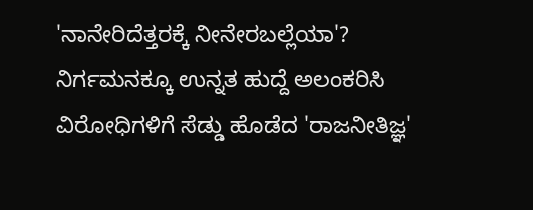'ನಾನೇರಿದೆತ್ತರಕ್ಕೆ ನೀನೇರಬಲ್ಲೆಯಾ'? ನಿರ್ಗಮನಕ್ಕೂ ಉನ್ನತ ಹುದ್ದೆ ಅಲಂಕರಿಸಿ ವಿರೋಧಿಗಳಿಗೆ ಸೆಡ್ಡು ಹೊಡೆದ 'ರಾಜನೀತಿಜ್ಞ'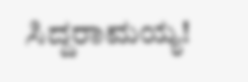ಸಿದ್ದರಾಮಯ್ಯ!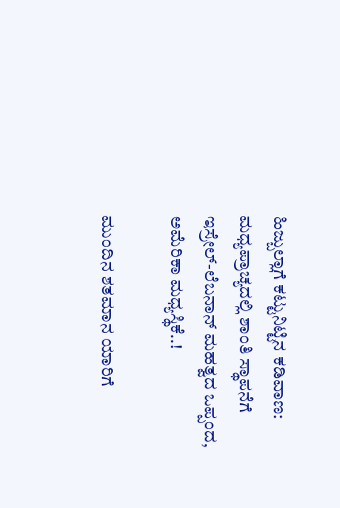ಹಿಜ್ಬುಲ್ಲಾಗೆ ಕಟ್ಟುನಿಟ್ಟಿನ ಕಡಿವಾಣ: ಮಧ್ಯಪ್ರಾಚ್ಯದಲ್ಲಿ ಶಾಂತಿ ಸ್ಥಾಪನೆಗೆ ಇಸ್ರೇಲ್-ಲೆಬನಾನ್ ಮಹತ್ವದ ಒಪ್ಪಂದ, ಅಮೆರಿಕಾ ಮಧ್ಯಸ್ಥಿಕೆ..!

ಮುಂದಿನ ಶತಮಾನ ಯಾರಿಗೆ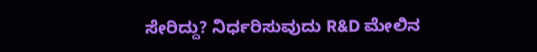ಸೇರಿದ್ದು? ನಿರ್ಧರಿಸುವುದು R&D ಮೇಲಿನ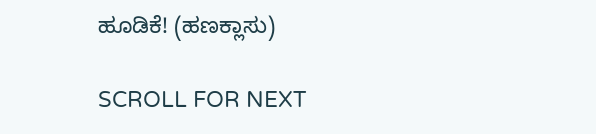ಹೂಡಿಕೆ! (ಹಣಕ್ಲಾಸು)

SCROLL FOR NEXT